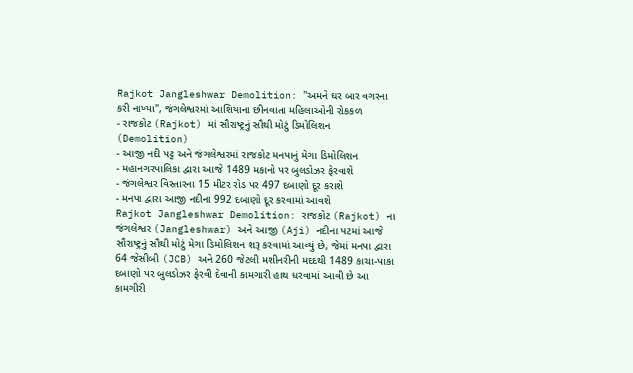Rajkot Jangleshwar Demolition: "અમને ઘર બાર વગરના કરી નાખ્યા", જંગલેશ્વરમાં આશિયાના છીનવાતા મહિલાઓની રોકકળ
- રાજકોટ (Rajkot) માં સૌરાષ્ટ્રનું સૌથી મોટું ડિમોલિશન (Demolition)
- આજી નદી પટ્ટ અને જંગલેશ્વરમાં રાજકોટ મનપાનું મેગા ડિમોલિશન
- મહાનગરપાલિકા દ્વારા આજે 1489 મકાનો પર બુલડોઝર ફેરવાશે
- જંગલેશ્વર વિસ્તારના 15 મીટર રોડ પર 497 દબાણો દૂર કરાશે
- મનપા દ્વારા આજી નદીના 992 દબાણો દૂર કરવામાં આવશે
Rajkot Jangleshwar Demolition: રાજકોટ (Rajkot) ના જંગલેશ્વર (Jangleshwar) અને આજી (Aji) નદીના પટમાં આજે સૌરાષ્ટ્રનું સૌથી મોટું મેગા ડિમોલિશન શરૂ કરવામાં આવ્યું છે, જેમાં મનપા દ્વારા 64 જેસીબી (JCB) અને 260 જેટલી મશીનરીની મદદથી 1489 કાચા-પાકા દબાણો પર બુલડોઝર ફેરવી દેવાની કામગારી હાથ ધરવામાં આવી છે આ કામગીરી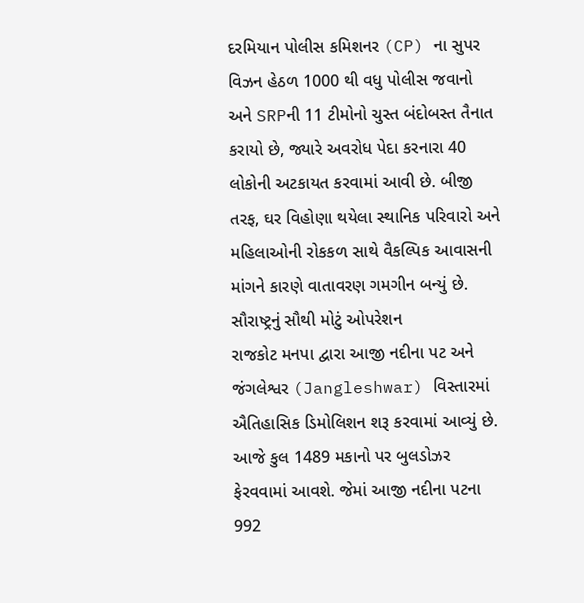દરમિયાન પોલીસ કમિશનર (CP) ના સુપર વિઝન હેઠળ 1000 થી વધુ પોલીસ જવાનો અને SRPની 11 ટીમોનો ચુસ્ત બંદોબસ્ત તૈનાત કરાયો છે, જ્યારે અવરોધ પેદા કરનારા 40 લોકોની અટકાયત કરવામાં આવી છે. બીજી તરફ, ઘર વિહોણા થયેલા સ્થાનિક પરિવારો અને મહિલાઓની રોકકળ સાથે વૈકલ્પિક આવાસની માંગને કારણે વાતાવરણ ગમગીન બન્યું છે.
સૌરાષ્ટ્રનું સૌથી મોટું ઓપરેશન
રાજકોટ મનપા દ્વારા આજી નદીના પટ અને જંગલેશ્વર (Jangleshwar) વિસ્તારમાં ઐતિહાસિક ડિમોલિશન શરૂ કરવામાં આવ્યું છે.
આજે કુલ 1489 મકાનો પર બુલડોઝર ફેરવવામાં આવશે. જેમાં આજી નદીના પટના 992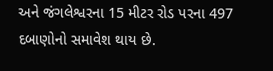અને જંગલેશ્વરના 15 મીટર રોડ પરના 497 દબાણોનો સમાવેશ થાય છે.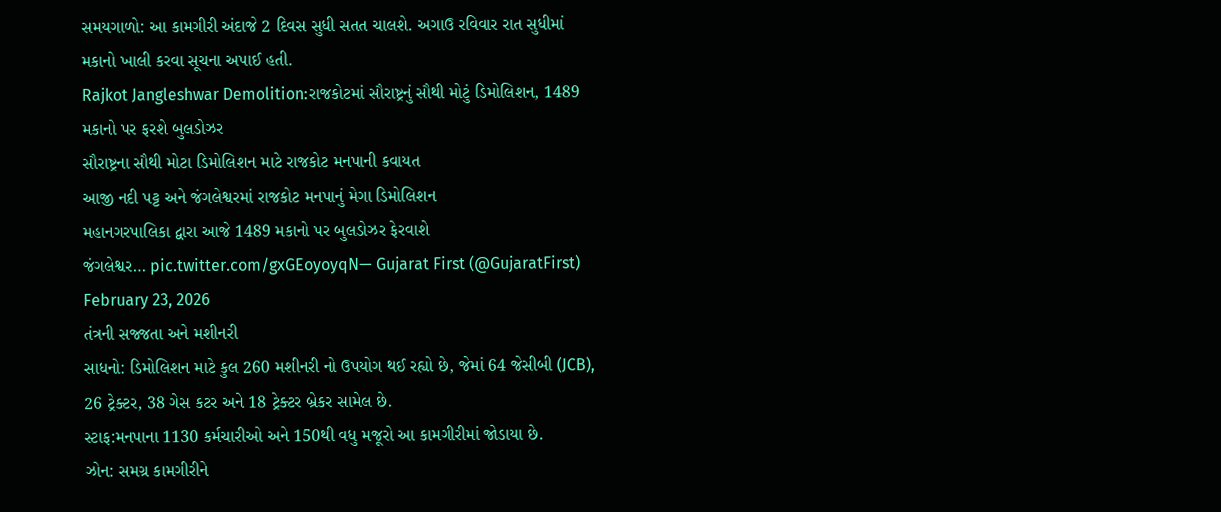સમયગાળો: આ કામગીરી અંદાજે 2 દિવસ સુધી સતત ચાલશે. અગાઉ રવિવાર રાત સુધીમાં મકાનો ખાલી કરવા સૂચના અપાઈ હતી.
Rajkot Jangleshwar Demolition:રાજકોટમાં સૌરાષ્ટ્રનું સૌથી મોટું ડિમોલિશન, 1489 મકાનો પર ફરશે બુલડોઝર
સૌરાષ્ટ્રના સૌથી મોટા ડિમોલિશન માટે રાજકોટ મનપાની કવાયત
આજી નદી પટ્ટ અને જંગલેશ્વરમાં રાજકોટ મનપાનું મેગા ડિમોલિશન
મહાનગરપાલિકા દ્વારા આજે 1489 મકાનો પર બુલડોઝર ફેરવાશે
જંગલેશ્વર… pic.twitter.com/gxGEoyoyqN— Gujarat First (@GujaratFirst) February 23, 2026
તંત્રની સજ્જતા અને મશીનરી
સાધનો: ડિમોલિશન માટે કુલ 260 મશીનરી નો ઉપયોગ થઈ રહ્યો છે, જેમાં 64 જેસીબી (JCB), 26 ટ્રેક્ટર, 38 ગેસ કટર અને 18 ટ્રેક્ટર બ્રેકર સામેલ છે.
સ્ટાફ:મનપાના 1130 કર્મચારીઓ અને 150થી વધુ મજૂરો આ કામગીરીમાં જોડાયા છે.
ઝોન: સમગ્ર કામગીરીને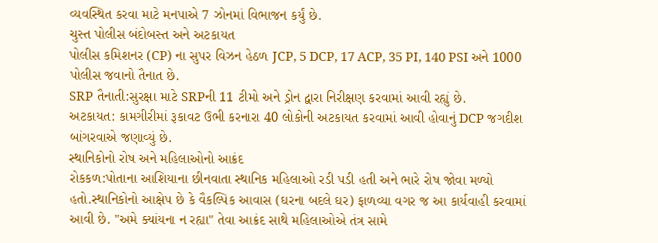વ્યવસ્થિત કરવા માટે મનપાએ 7 ઝોનમાં વિભાજન કર્યું છે.
ચુસ્ત પોલીસ બંદોબસ્ત અને અટકાયત
પોલીસ કમિશનર (CP) ના સુપર વિઝન હેઠળ JCP, 5 DCP, 17 ACP, 35 PI, 140 PSI અને 1000 પોલીસ જવાનો તૈનાત છે.
SRP તૈનાતી:સુરક્ષા માટે SRPની 11 ટીમો અને ડ્રોન દ્વારા નિરીક્ષણ કરવામાં આવી રહ્યું છે.
અટકાયત: કામગીરીમાં રૂકાવટ ઉભી કરનારા 40 લોકોની અટકાયત કરવામાં આવી હોવાનું DCP જગદીશ બાંગરવાએ જણાવ્યું છે.
સ્થાનિકોનો રોષ અને મહિલાઓનો આક્રંદ
રોકકળ:પોતાના આશિયાના છીનવાતા સ્થાનિક મહિલાઓ રડી પડી હતી અને ભારે રોષ જોવા મળ્યો હતો.સ્થાનિકોનો આક્ષેપ છે કે વૈકલ્પિક આવાસ (ઘરના બદલે ઘર) ફાળવ્યા વગર જ આ કાર્યવાહી કરવામાં આવી છે. "અમે ક્યાંયના ન રહ્યા" તેવા આક્રંદ સાથે મહિલાઓએ તંત્ર સામે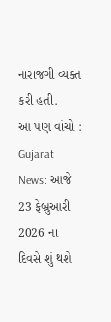નારાજગી વ્યક્ત કરી હતી.
આ પણ વાંચો : Gujarat News: આજે 23 ફેબ્રુઆરી 2026 ના દિવસે શું થશે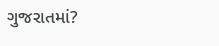ગુજરાતમાં?